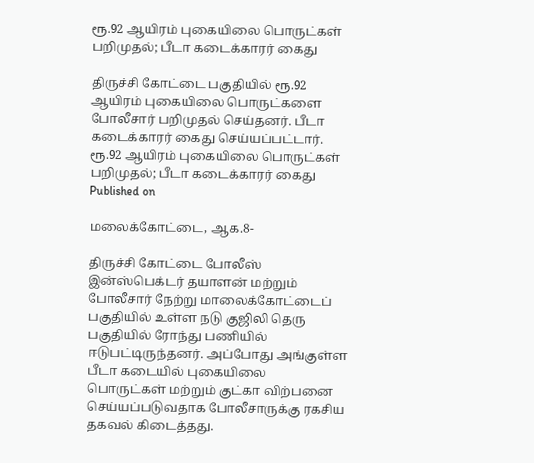ரூ.92 ஆயிரம் புகையிலை பொருட்கள் பறிமுதல்; பீடா கடைக்காரர் கைது

திருச்சி கோட்டை பகுதியில் ரூ.92 ஆயிரம் புகையிலை பொருட்களை போலீசார் பறிமுதல் செய்தனர். பீடா கடைக்காரர் கைது செய்யப்பட்டார்.
ரூ.92 ஆயிரம் புகையிலை பொருட்கள் பறிமுதல்; பீடா கடைக்காரர் கைது
Published on

மலைக்கோட்டை, ஆக.8-

திருச்சி கோட்டை போலீஸ் இன்ஸ்பெக்டர் தயாளன் மற்றும் போலீசார் நேற்று மாலைக்கோட்டைப் பகுதியில் உள்ள நடு குஜிலி தெரு பகுதியில் ரோந்து பணியில் ஈடுபட்டிருந்தனர். அப்போது அங்குள்ள பீடா கடையில் புகையிலை பொருட்கள் மற்றும் குட்கா விற்பனை செய்யப்படுவதாக போலீசாருக்கு ரகசிய தகவல் கிடைத்தது.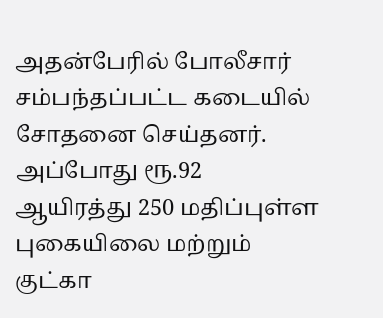அதன்பேரில் போலீசார் சம்பந்தப்பட்ட கடையில் சோதனை செய்தனர். அப்போது ரூ.92 ஆயிரத்து 250 மதிப்புள்ள புகையிலை மற்றும் குட்கா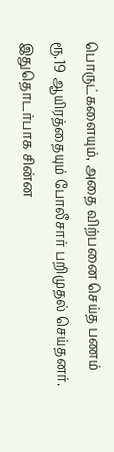பொருட்களையும், அதை விற்பனை செய்த பணம் ரூ.19 ஆயிரத்தையும் போலீசார் பறிமுதல் செய்தனர். இதுதொடர்பாக சின்ன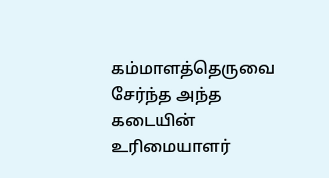கம்மாளத்தெருவை சேர்ந்த அந்த கடையின் உரிமையாளர்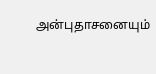அன்புதாசனையும்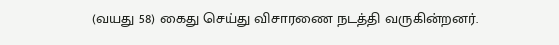(வயது 58) கைது செய்து விசாரணை நடத்தி வருகின்றனர்.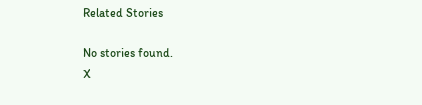Related Stories

No stories found.
X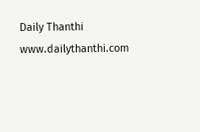Daily Thanthi
www.dailythanthi.com